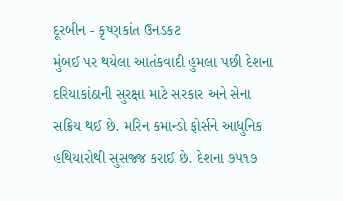દૂરબીન - કૃષ્ણકાંત ઉનડકટ
મુંબઈ પર થયેલા આતંકવાદી હુમલા પછી દેશના દરિયાકાંઠાની સુરક્ષા માટે સરકાર અને સેના સક્રિય થઈ છે. મરિન કમાન્ડો ફોર્સને આધુનિક હથિયારોથી સુસજ્જ કરાઈ છે. દેશના ૭૫૧૭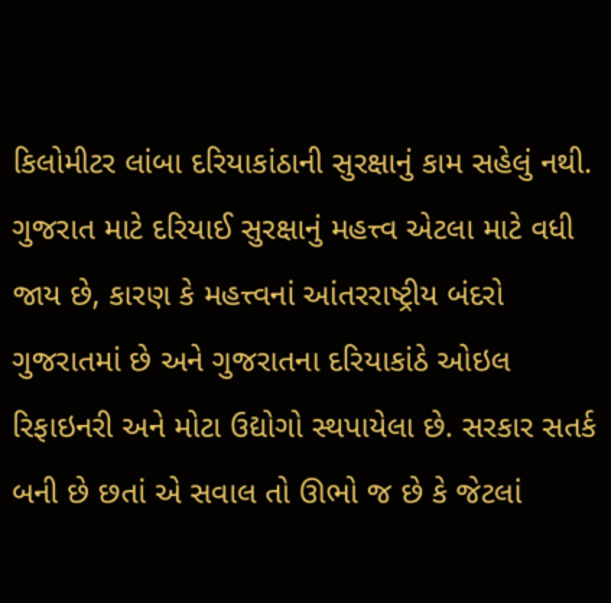કિલોમીટર લાંબા દરિયાકાંઠાની સુરક્ષાનું કામ સહેલું નથી.
ગુજરાત માટે દરિયાઈ સુરક્ષાનું મહત્ત્વ એટલા માટે વધી જાય છે, કારણ કે મહત્ત્વનાં આંતરરાષ્ટ્રીય બંદરો ગુજરાતમાં છે અને ગુજરાતના દરિયાકાંઠે ઓઇલ રિફાઇનરી અને મોટા ઉદ્યોગો સ્થપાયેલા છે. સરકાર સતર્ક બની છે છતાં એ સવાલ તો ઊભો જ છે કે જેટલાં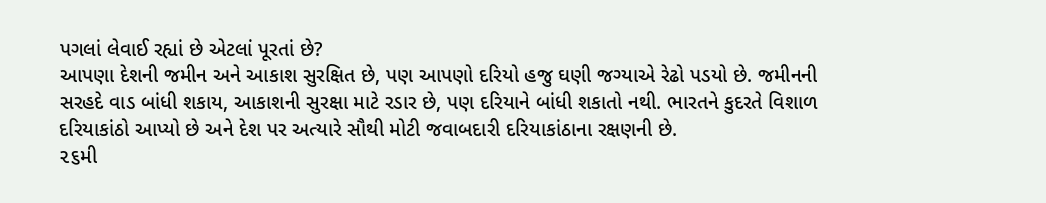પગલાં લેવાઈ રહ્યાં છે એટલાં પૂરતાં છે?
આપણા દેશની જમીન અને આકાશ સુરક્ષિત છે, પણ આપણો દરિયો હજુ ઘણી જગ્યાએ રેઢો પડયો છે. જમીનની સરહદે વાડ બાંધી શકાય, આકાશની સુરક્ષા માટે રડાર છે, પણ દરિયાને બાંધી શકાતો નથી. ભારતને કુદરતે વિશાળ દરિયાકાંઠો આપ્યો છે અને દેશ પર અત્યારે સૌથી મોટી જવાબદારી દરિયાકાંઠાના રક્ષણની છે.
૨૬મી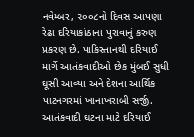નવેમ્બર, ૨૦૦૮નો દિવસ આપણા રેઢા દરિયાકાંઠાના પુરાવાનું કરુણ પ્રકરણ છે. પાકિસ્તાનથી દરિયાઈ માર્ગે આતંકવાદીઓ છેક મુંબઈ સુધી ઘૂસી આવ્યા અને દેશના આર્થિક પાટનગરમાં ખાનાખરાબી સર્જી. આતંકવાદી ઘટના માટે દરિયાઈ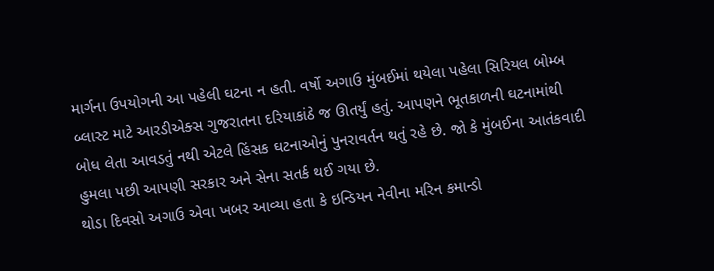માર્ગના ઉપયોગની આ પહેલી ઘટના ન હતી. વર્ષો અગાઉ મુંબઈમાં થયેલા પહેલા સિરિયલ બોમ્બ બ્લાસ્ટ માટે આરડીએક્સ ગુજરાતના દરિયાકાંઠે જ ઊતર્યું હતું. આપણને ભૂતકાળની ઘટનામાંથી બોધ લેતા આવડતું નથી એટલે હિંસક ઘટનાઓનું પુનરાવર્તન થતું રહે છે. જો કે મુંબઈના આતંકવાદી હુમલા પછી આપણી સરકાર અને સેના સતર્ક થઈ ગયા છે.
થોડા દિવસો અગાઉ એવા ખબર આવ્યા હતા કે ઇન્ડિયન નેવીના મરિન કમાન્ડો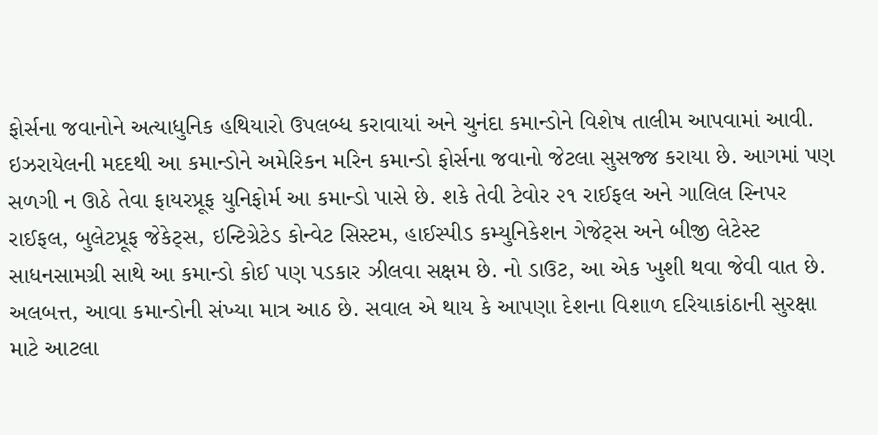ફોર્સના જવાનોને અત્યાધુનિક હથિયારો ઉપલબ્ધ કરાવાયાં અને ચુનંદા કમાન્ડોને વિશેષ તાલીમ આપવામાં આવી. ઇઝરાયેલની મદદથી આ કમાન્ડોને અમેરિકન મરિન કમાન્ડો ફોર્સના જવાનો જેટલા સુસજ્જ કરાયા છે. આગમાં પણ સળગી ન ઊઠે તેવા ફાયરપ્રૂફ યુનિફોર્મ આ કમાન્ડો પાસે છે. શકે તેવી ટેવોર ૨૧ રાઈફલ અને ગાલિલ સ્નિપર રાઈફલ, બુલેટપ્રૂફ જેકેટ્સ, ઇન્ટિગ્રેટેડ કોન્વેટ સિસ્ટમ, હાઈસ્પીડ કમ્યુનિકેશન ગેજેટ્સ અને બીજી લેટેસ્ટ સાધનસામગ્રી સાથે આ કમાન્ડો કોઈ પણ પડકાર ઝીલવા સક્ષમ છે. નો ડાઉટ, આ એક ખુશી થવા જેવી વાત છે. અલબત્ત, આવા કમાન્ડોની સંખ્યા માત્ર આઠ છે. સવાલ એ થાય કે આપણા દેશના વિશાળ દરિયાકાંઠાની સુરક્ષા માટે આટલા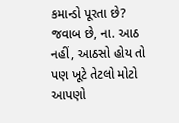કમાન્ડો પૂરતા છે? જવાબ છે, ના. આઠ નહીં, આઠસો હોય તો પણ ખૂટે તેટલો મોટો આપણો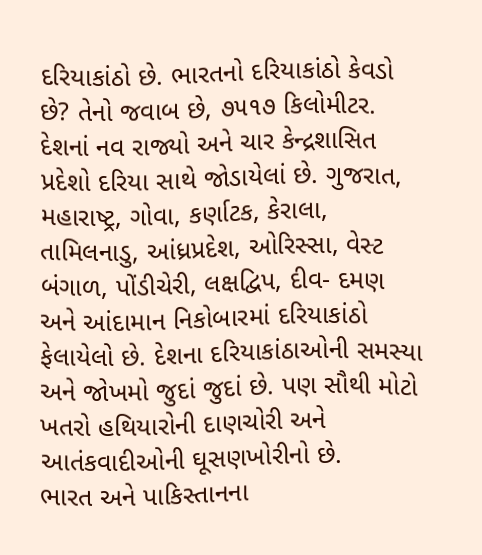દરિયાકાંઠો છે. ભારતનો દરિયાકાંઠો કેવડો છે? તેનો જવાબ છે, ૭૫૧૭ કિલોમીટર. દેશનાં નવ રાજ્યો અને ચાર કેન્દ્રશાસિત પ્રદેશો દરિયા સાથે જોડાયેલાં છે. ગુજરાત, મહારાષ્ટ્ર, ગોવા, કર્ણાટક, કેરાલા, તામિલનાડુ, આંધ્રપ્રદેશ, ઓરિસ્સા, વેસ્ટ બંગાળ, પોંડીચેરી, લક્ષદ્વિપ, દીવ- દમણ અને આંદામાન નિકોબારમાં દરિયાકાંઠો ફેલાયેલો છે. દેશના દરિયાકાંઠાઓની સમસ્યા અને જોખમો જુદાં જુદાં છે. પણ સૌથી મોટો ખતરો હથિયારોની દાણચોરી અને આતંકવાદીઓની ઘૂસણખોરીનો છે.
ભારત અને પાકિસ્તાનના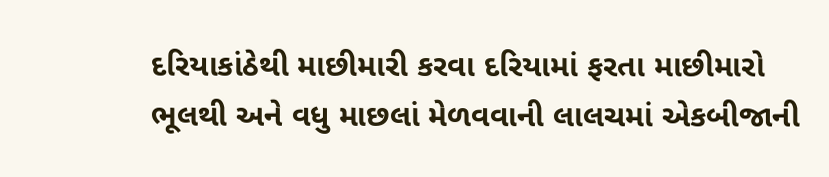દરિયાકાંઠેથી માછીમારી કરવા દરિયામાં ફરતા માછીમારો ભૂલથી અને વધુ માછલાં મેળવવાની લાલચમાં એકબીજાની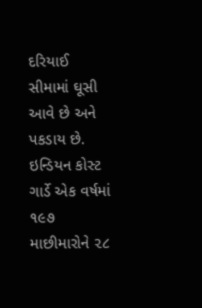દરિયાઈ સીમામાં ઘૂસી આવે છે અને પકડાય છે. ઇન્ડિયન કોસ્ટ ગાર્ડે એક વર્ષમાં ૧૯૭ માછીમારોને ૨૮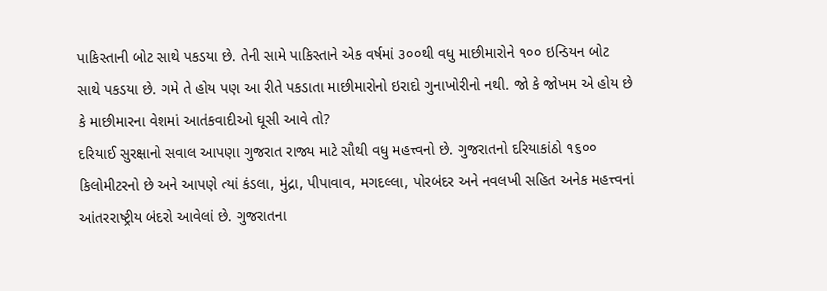પાકિસ્તાની બોટ સાથે પકડયા છે. તેની સામે પાકિસ્તાને એક વર્ષમાં ૩૦૦થી વધુ માછીમારોને ૧૦૦ ઇન્ડિયન બોટ સાથે પકડયા છે. ગમે તે હોય પણ આ રીતે પકડાતા માછીમારોનો ઇરાદો ગુનાખોરીનો નથી. જો કે જોખમ એ હોય છે કે માછીમારના વેશમાં આતંકવાદીઓ ઘૂસી આવે તો?
દરિયાઈ સુરક્ષાનો સવાલ આપણા ગુજરાત રાજ્ય માટે સૌથી વધુ મહત્ત્વનો છે. ગુજરાતનો દરિયાકાંઠો ૧૬૦૦ કિલોમીટરનો છે અને આપણે ત્યાં કંડલા, મુંદ્રા, પીપાવાવ, મગદલ્લા, પોરબંદર અને નવલખી સહિત અનેક મહત્ત્વનાં આંતરરાષ્ટ્રીય બંદરો આવેલાં છે. ગુજરાતના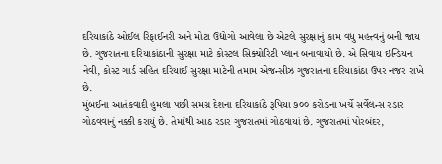દરિયાકાંઠે ઓઈલ રિફાઈનરી અને મોટા ઉદ્યોગો આવેલા છે એટલે સુરક્ષાનું કામ વધુ મહત્ત્વનું બની જાય છે. ગુજરાતના દરિયાકાંઠાની સુરક્ષા માટે કોસ્ટલ સિક્યોરિટી પ્લાન બનાવાયો છે. એ સિવાય ઇન્ડિયન નેવી, કોસ્ટ ગાર્ડ સહિત દરિયાઈ સુરક્ષા માટેની તમામ એજન્સીઝ ગુજરાતના દરિયાકાંઠા ઉપર નજર રાખે છે.
મુંબઈના આતંકવાદી હુમલા પછી સમગ્ર દેશના દરિયાકાંઠે રૂપિયા ૭૦૦ કરોડના ખર્ચે સર્વેલન્સ રડાર ગોઠવવાનું નક્કી કરાયું છે. તેમાંથી આઠ રડાર ગુજરાતમાં ગોઠવાયાં છે. ગુજરાતમાં પોરબંદર,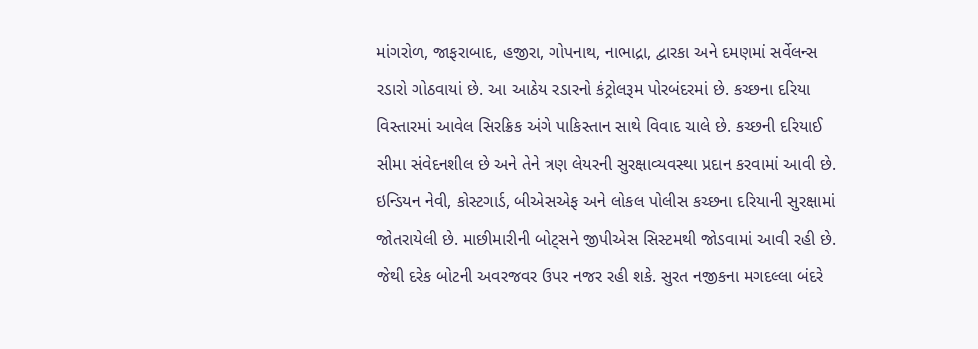માંગરોળ, જાફરાબાદ, હજીરા, ગોપનાથ, નાભાદ્રા, દ્વારકા અને દમણમાં સર્વેલન્સ રડારો ગોઠવાયાં છે. આ આઠેય રડારનો કંટ્રોલરૂમ પોરબંદરમાં છે. કચ્છના દરિયા વિસ્તારમાં આવેલ સિરક્રિક અંગે પાકિસ્તાન સાથે વિવાદ ચાલે છે. કચ્છની દરિયાઈ સીમા સંવેદનશીલ છે અને તેને ત્રણ લેયરની સુરક્ષાવ્યવસ્થા પ્રદાન કરવામાં આવી છે. ઇન્ડિયન નેવી, કોસ્ટગાર્ડ, બીએસએફ અને લોકલ પોલીસ કચ્છના દરિયાની સુરક્ષામાં જોતરાયેલી છે. માછીમારીની બોટ્સને જીપીએસ સિસ્ટમથી જોડવામાં આવી રહી છે. જેથી દરેક બોટની અવરજવર ઉપર નજર રહી શકે. સુરત નજીકના મગદલ્લા બંદરે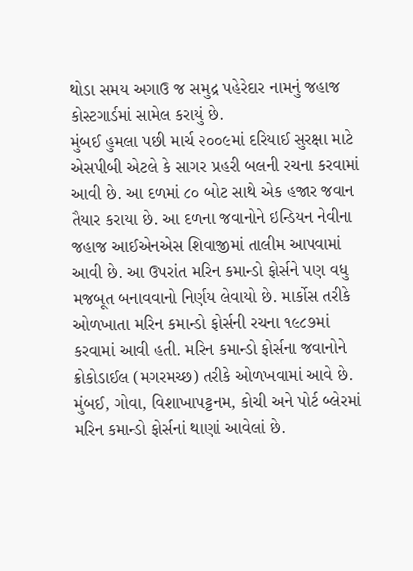થોડા સમય અગાઉ જ સમુદ્ર પહેરેદાર નામનું જહાજ કોસ્ટગાર્ડમાં સામેલ કરાયું છે.
મુંબઈ હુમલા પછી માર્ચ ૨૦૦૯માં દરિયાઈ સુરક્ષા માટે એસપીબી એટલે કે સાગર પ્રહરી બલની રચના કરવામાં આવી છે. આ દળમાં ૮૦ બોટ સાથે એક હજાર જવાન તૈયાર કરાયા છે. આ દળના જવાનોને ઇન્ડિયન નેવીના જહાજ આઈએનએસ શિવાજીમાં તાલીમ આપવામાં આવી છે. આ ઉપરાંત મરિન કમાન્ડો ફોર્સને પણ વધુ મજબૂત બનાવવાનો નિર્ણય લેવાયો છે. માર્કોસ તરીકે ઓળખાતા મરિન કમાન્ડો ફોર્સની રચના ૧૯૮૭માં કરવામાં આવી હતી. મરિન કમાન્ડો ફોર્સના જવાનોને ક્રોકોડાઈલ (મગરમચ્છ) તરીકે ઓળખવામાં આવે છે. મુંબઈ, ગોવા, વિશાખાપટ્ટનમ, કોચી અને પોર્ટ બ્લેરમાં મરિન કમાન્ડો ફોર્સનાં થાણાં આવેલાં છે.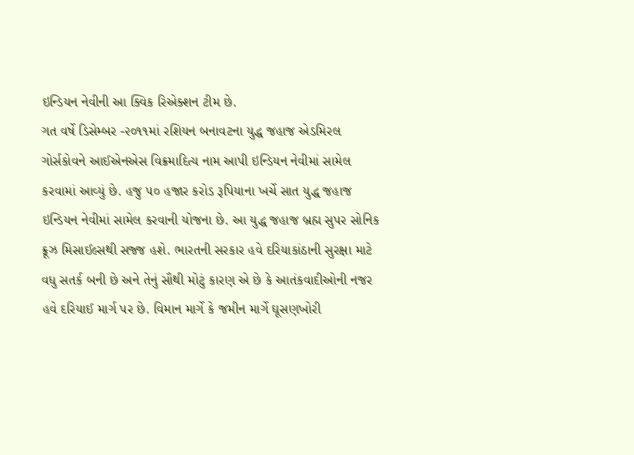ઇન્ડિયન નેવીની આ ક્વિક રિએક્શન ટીમ છે.
ગત વર્ષે ડિસેમ્બર -૨૦૧૧માં રશિયન બનાવટના યુદ્ધ જહાજ એડમિરલ ગોર્સકોવને આઈએનએસ વિક્રમાદિત્ય નામ આપી ઇન્ડિયન નેવીમાં સામેલ કરવામાં આવ્યું છે. હજુ ૫૦ હજાર કરોડ રૂપિયાના ખર્ચે સાત યુદ્ધ જહાજ ઇન્ડિયન નેવીમાં સામેલ કરવાની યોજના છે. આ યુદ્ધ જહાજ બ્રહ્મ સુપર સોનિક ક્રૂઝ મિસાઈલ્સથી સજ્જ હશે. ભારતની સરકાર હવે દરિયાકાંઠાની સુરક્ષા માટે વધુ સતર્ક બની છે અને તેનું સૌથી મોટું કારણ એ છે કે આતંકવાદીઓની નજર હવે દરિયાઈ માર્ગ પર છે. વિમાન માર્ગે કે જમીન માર્ગે ઘૂસણખોરી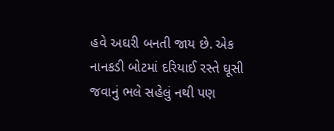હવે અઘરી બનતી જાય છે. એક નાનકડી બોટમાં દરિયાઈ રસ્તે ઘૂસી જવાનું ભલે સહેલું નથી પણ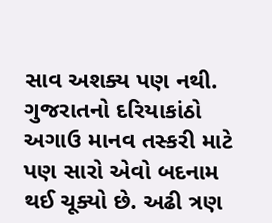સાવ અશક્ય પણ નથી.
ગુજરાતનો દરિયાકાંઠો અગાઉ માનવ તસ્કરી માટે પણ સારો એવો બદનામ થઈ ચૂક્યો છે. અઢી ત્રણ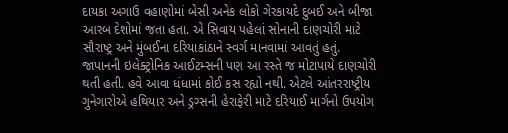દાયકા અગાઉ વહાણોમાં બેસી અનેક લોકો ગેરકાયદે દુબઈ અને બીજા આરબ દેશોમાં જતા હતા. એ સિવાય પહેલાં સોનાની દાણચોરી માટે સૌરાષ્ટ્ર અને મુંબઈના દરિયાકાંઠાને સ્વર્ગ માનવામાં આવતું હતું. જાપાનની ઇલેક્ટ્રોનિક આઈટમ્સની પણ આ રસ્તે જ મોટાપાયે દાણચોરી થતી હતી. હવે આવા ધંધામાં કોઈ કસ રહ્યો નથી. એટલે આંતરરાષ્ટ્રીય ગુનેગારોએ હથિયાર અને ડ્રગ્સની હેરાફેરી માટે દરિયાઈ માર્ગનો ઉપયોગ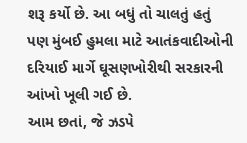શરૂ કર્યો છે. આ બધું તો ચાલતું હતું પણ મુંબઈ હુમલા માટે આતંકવાદીઓની દરિયાઈ માર્ગે ઘૂસણખોરીથી સરકારની આંખો ખૂલી ગઈ છે.
આમ છતાં, જે ઝડપે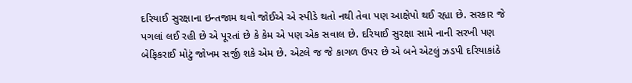દરિયાઈ સુરક્ષાના ઇન્તજામ થવો જોઈએ એ સ્પીડે થતો નથી તેવા પણ આક્ષેપો થઈ રહ્યા છે. સરકાર જે પગલાં લઈ રહી છે એ પૂરતાં છે કે કેમ એ પણ એક સવાલ છે. દરિયાઈ સુરક્ષા સામે નાની સરખી પણ બેફિકરાઈ મોટું જોખમ સર્જી શકે એમ છે. એટલે જ જે કાગળ ઉપર છે એ બને એટલું ઝડપી દરિયાકાંઠે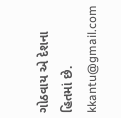ગોઠવાય એ દેશના હિતમાં છે.
kkantu@gmail.com